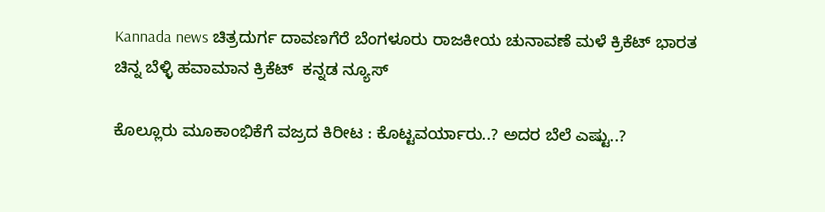Kannada news ಚಿತ್ರದುರ್ಗ ದಾವಣಗೆರೆ ಬೆಂಗಳೂರು ರಾಜಕೀಯ ಚುನಾವಣೆ ಮಳೆ ಕ್ರಿಕೆಟ್ ಭಾರತ ಚಿನ್ನ ಬೆಳ್ಳಿ ಹವಾಮಾನ ಕ್ರಿಕೆಟ್  ಕನ್ನಡ ನ್ಯೂಸ್

ಕೊಲ್ಲೂರು ಮೂಕಾಂಭಿಕೆಗೆ ವಜ್ರದ ಕಿರೀಟ : ಕೊಟ್ಟವರ್ಯಾರು..? ಅದರ ಬೆಲೆ ಎಷ್ಟು..?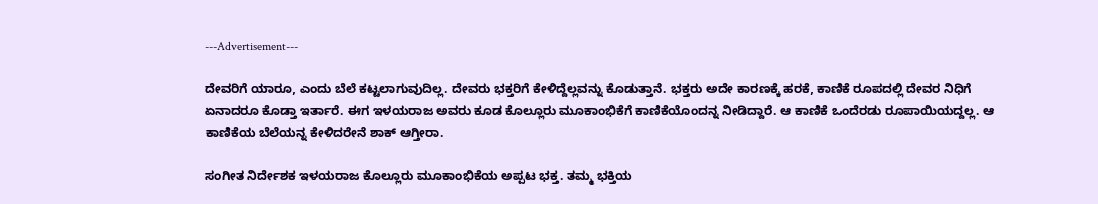---Advertisement---

ದೇವರಿಗೆ ಯಾರೂ, ಎಂದು ಬೆಲೆ ಕಟ್ಟಲಾಗುವುದಿಲ್ಲ. ದೇವರು ಭಕ್ತರಿಗೆ ಕೇಳಿದ್ದೆಲ್ಲವನ್ನು ಕೊಡುತ್ತಾನೆ. ಭಕ್ತರು ಅದೇ ಕಾರಣಕ್ಕೆ ಹರಕೆ, ಕಾಣಿಕೆ ರೂಪದಲ್ಲಿ ದೇವರ ನಿಧಿಗೆ ಏನಾದರೂ ಕೊಡ್ತಾ ಇರ್ತಾರೆ. ಈಗ ಇಳಯರಾಜ ಅವರು ಕೂಡ ಕೊಲ್ಲೂರು ಮೂಕಾಂಭಿಕೆಗೆ ಕಾಣಿಕೆಯೊಂದನ್ನ ನೀಡಿದ್ದಾರೆ. ಆ ಕಾಣಿಕೆ ಒಂದೆರಡು ರೂಪಾಯಿಯದ್ದಲ್ಲ. ಆ ಕಾಣಿಕೆಯ ಬೆಲೆಯನ್ನ ಕೇಳಿದರೇನೆ ಶಾಕ್ ಆಗ್ತೀರಾ.

ಸಂಗೀತ ನಿರ್ದೇಶಕ ಇಳಯರಾಜ ಕೊಲ್ಲೂರು ಮೂಕಾಂಭಿಕೆಯ ಅಪ್ಪಟ ಭಕ್ತ. ತಮ್ಮ ಭಕ್ತಿಯ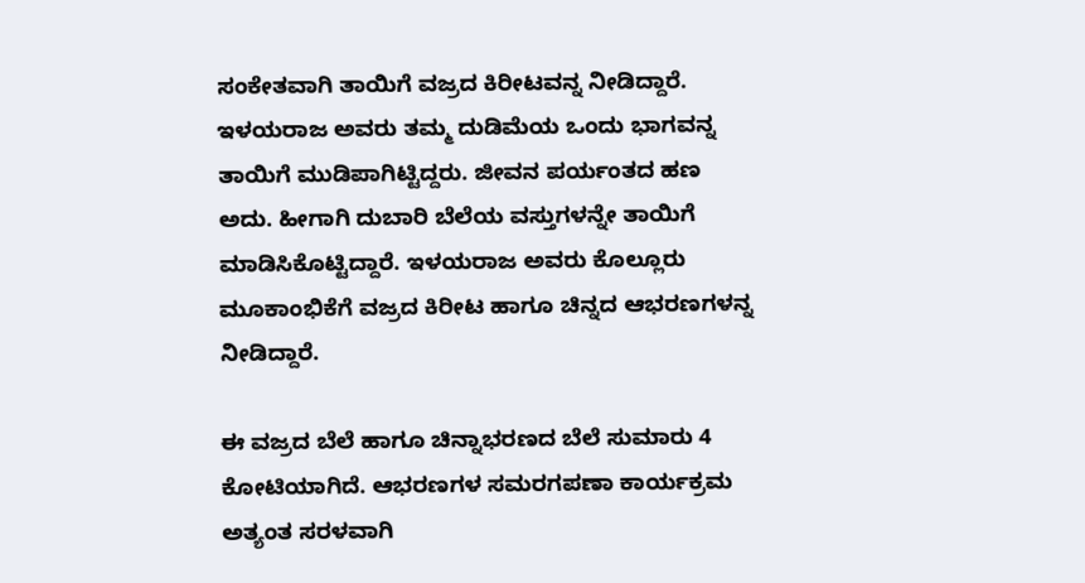ಸಂಕೇತವಾಗಿ ತಾಯಿಗೆ ವಜ್ರದ ಕಿರೀಟವನ್ನ ನೀಡಿದ್ದಾರೆ. ಇಳಯರಾಜ ಅವರು ತಮ್ಮ ದುಡಿಮೆಯ ಒಂದು ಭಾಗವನ್ನ ತಾಯಿಗೆ ಮುಡಿಪಾಗಿಟ್ಟಿದ್ದರು. ಜೀವನ ಪರ್ಯಂತದ ಹಣ ಅದು. ಹೀಗಾಗಿ ದುಬಾರಿ ಬೆಲೆಯ ವಸ್ತುಗಳನ್ನೇ ತಾಯಿಗೆ ಮಾಡಿಸಿಕೊಟ್ಟಿದ್ದಾರೆ. ಇಳಯರಾಜ ಅವರು ಕೊಲ್ಲೂರು ಮೂಕಾಂಭಿಕೆಗೆ ವಜ್ರದ ಕಿರೀಟ ಹಾಗೂ ಚಿನ್ನದ ಆಭರಣಗಳನ್ನ ನೀಡಿದ್ದಾರೆ.

ಈ ವಜ್ರದ ಬೆಲೆ ಹಾಗೂ ಚಿನ್ನಾಭರಣದ ಬೆಲೆ ಸುಮಾರು 4 ಕೋಟಿಯಾಗಿದೆ. ಆಭರಣಗಳ ಸಮರಗಪಣಾ ಕಾರ್ಯಕ್ರಮ ಅತ್ಯಂತ ಸರಳವಾಗಿ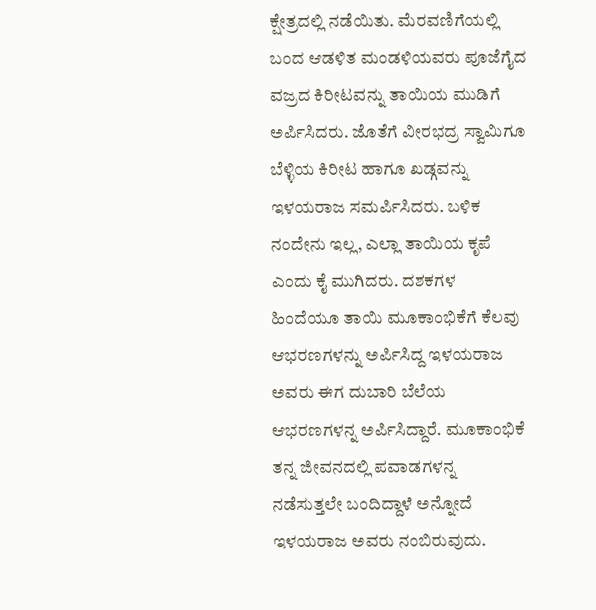ಕ್ಷೇತ್ರದಲ್ಲಿ ನಡೆಯಿತು. ಮೆರವಣಿಗೆಯಲ್ಲಿ ಬಂದ ಆಡಳಿತ ಮಂಡಳಿಯವರು ಪೂಜೆಗೈದ ವಜ್ರದ ಕಿರೀಟವನ್ನು ತಾಯಿಯ ಮುಡಿಗೆ ಅರ್ಪಿಸಿದರು. ಜೊತೆಗೆ ವೀರಭದ್ರ ಸ್ವಾಮಿಗೂ ಬೆಳ್ಳಿಯ ಕಿರೀಟ ಹಾಗೂ ಖಡ್ಗವನ್ನು ಇಳಯರಾಜ ಸಮರ್ಪಿಸಿದರು. ಬಳಿಕ ನಂದೇನು ಇಲ್ಲ, ಎಲ್ಲಾ ತಾಯಿಯ ಕೃಪೆ ಎಂದು ಕೈ ಮುಗಿದರು. ದಶಕಗಳ ಹಿಂದೆಯೂ ತಾಯಿ‌ ಮೂಕಾಂಭಿಕೆಗೆ ಕೆಲವು ಆಭರಣಗಳನ್ನು ಅರ್ಪಿಸಿದ್ದ ಇಳಯರಾಜ ಅವರು ಈಗ ದುಬಾರಿ ಬೆಲೆಯ ಆಭರಣಗಳನ್ನ ಅರ್ಪಿಸಿದ್ದಾರೆ. ಮೂಕಾಂಭಿಕೆ ತನ್ನ ಜೀವನದಲ್ಲಿ ಪವಾಡಗಳನ್ನ ನಡೆಸುತ್ತಲೇ ಬಂದಿದ್ದಾಳೆ ಅನ್ನೋದೆ ಇಳಯರಾಜ ಅವರು ನಂಬಿರುವುದು.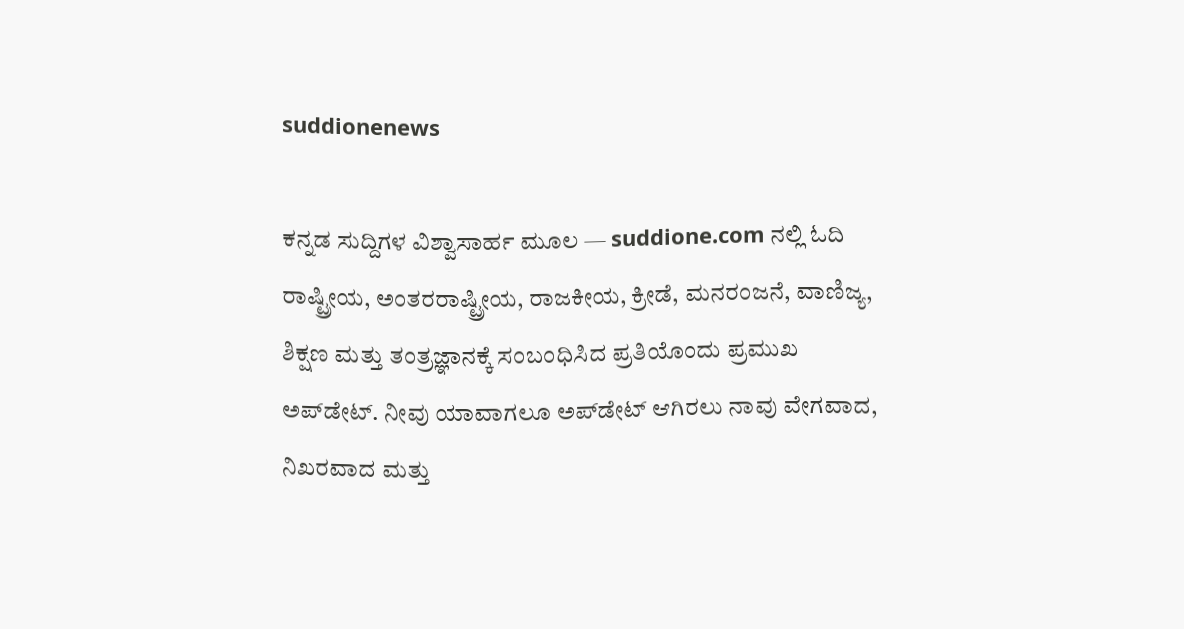suddionenews

ಕನ್ನಡ ಸುದ್ದಿಗಳ ವಿಶ್ವಾಸಾರ್ಹ ಮೂಲ — suddione.com ನಲ್ಲಿ ಓದಿ ರಾಷ್ಟ್ರೀಯ, ಅಂತರರಾಷ್ಟ್ರೀಯ, ರಾಜಕೀಯ, ಕ್ರೀಡೆ, ಮನರಂಜನೆ, ವಾಣಿಜ್ಯ, ಶಿಕ್ಷಣ ಮತ್ತು ತಂತ್ರಜ್ಞಾನಕ್ಕೆ ಸಂಬಂಧಿಸಿದ ಪ್ರತಿಯೊಂದು ಪ್ರಮುಖ ಅಪ್‌ಡೇಟ್. ನೀವು ಯಾವಾಗಲೂ ಅಪ್‌ಡೇಟ್ ಆಗಿರಲು ನಾವು ವೇಗವಾದ, ನಿಖರವಾದ ಮತ್ತು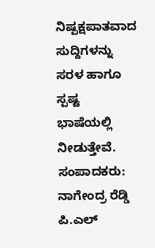ನಿಷ್ಪಕ್ಷಪಾತವಾದ ಸುದ್ದಿಗಳನ್ನು ಸರಳ ಹಾಗೂ ಸ್ಪಷ್ಟ ಭಾಷೆಯಲ್ಲಿ ನೀಡುತ್ತೇವೆ. ಸಂಪಾದಕರು: ನಾಗೇಂದ್ರ ರೆಡ್ಡಿ ಪಿ.ಎಲ್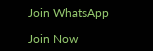Join WhatsApp

Join Now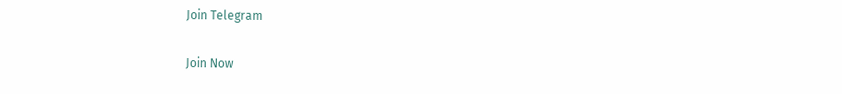Join Telegram

Join Now